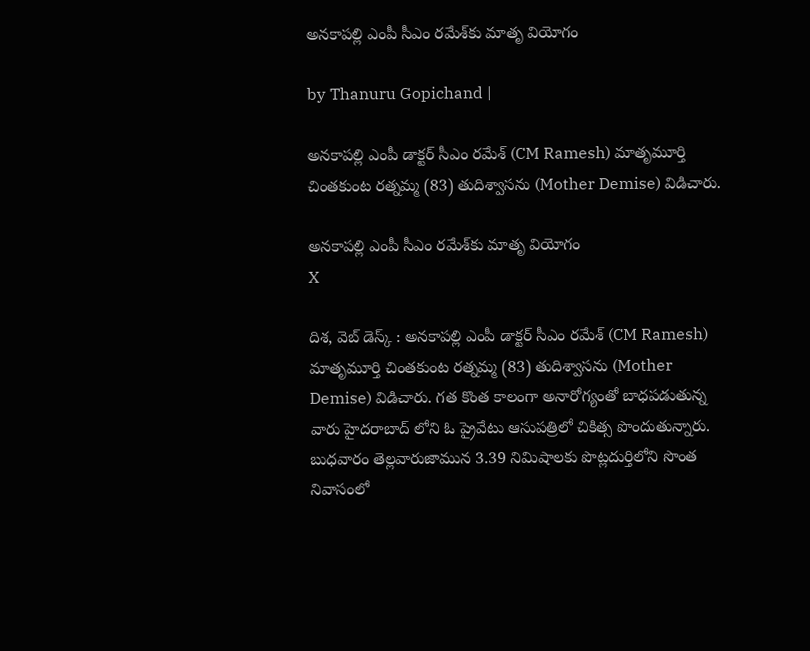అనకాపల్లి ఎంపీ సీఎం రమేశ్‌కు మాతృ వియోగం

by Thanuru Gopichand |

అనకాపల్లి ఎంపీ డాక్టర్ సీఎం రమేశ్ (CM Ramesh) మాతృమూర్తి చింతకుంట రత్నమ్మ (83) తుదిశ్వాసను (Mother Demise) విడిచారు.

అనకాపల్లి ఎంపీ సీఎం రమేశ్‌కు మాతృ వియోగం
X

దిశ, వెబ్ డెస్క్ : అనకాపల్లి ఎంపీ డాక్టర్ సీఎం రమేశ్ (CM Ramesh) మాతృమూర్తి చింతకుంట రత్నమ్మ (83) తుదిశ్వాసను (Mother Demise) విడిచారు. గత కొంత కాలంగా అనారోగ్యంతో బాధపడుతున్న వారు హైదరాబాద్ లోని ఓ ప్రైవేటు ఆసుపత్రిలో చికిత్స పొందుతున్నారు. బుధవారం తెల్లవారుజామున 3.39 నిమిషాలకు పొట్లదుర్తిలోని సొంత నివాసంలో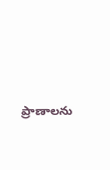ప్రాణాలను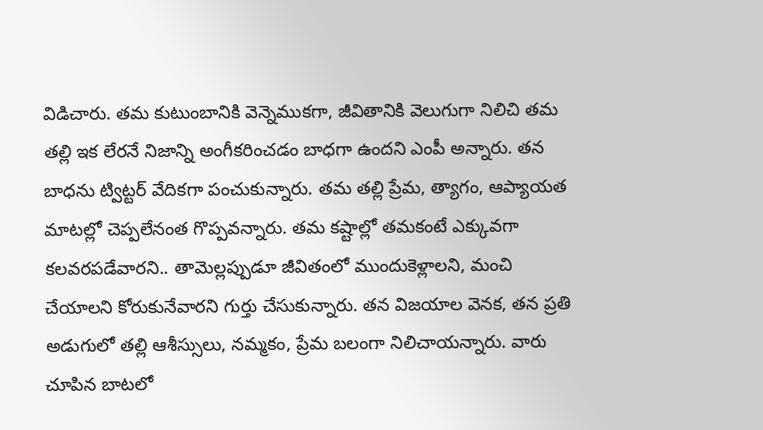విడిచారు. తమ కుటుంబానికి వెన్నెముకగా, జీవితానికి వెలుగుగా నిలిచి తమ తల్లి ఇక లేరనే నిజాన్ని అంగీకరించడం బాధగా ఉందని ఎంపీ అన్నారు. తన బాధను ట్విట్టర్ వేదికగా పంచుకున్నారు. తమ తల్లి ప్రేమ, త్యాగం, ఆప్యాయత మాటల్లో చెప్పలేనంత గొప్పవన్నారు. తమ కష్టాల్లో తమకంటే ఎక్కువగా కలవరపడేవారని.. తామెల్లప్పుడూ జీవితంలో ముందుకెళ్లాలని, మంచి చేయాలని కోరుకునేవారని గుర్తు చేసుకున్నారు. తన విజయాల వెనక, తన ప్రతి అడుగులో తల్లి ఆశీస్సులు, నమ్మకం, ప్రేమ బలంగా నిలిచాయన్నారు. వారు చూపిన బాటలో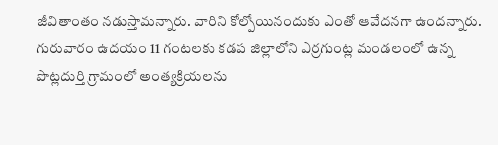జీవితాంతం నడుస్తామన్నారు. వారిని కోల్పోయినందుకు ఎంతో ఆవేదనగా ఉందన్నారు. గురువారం ఉదయం 11 గంటలకు కడప జిల్లాలోని ఎర్రగుంట్ల మండలంలో ఉన్న పొట్లదుర్తి గ్రామంలో అంత్యక్రియలను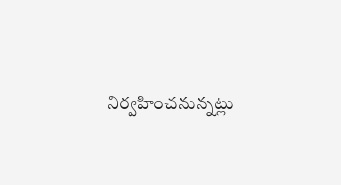నిర్వహించనున్నట్లు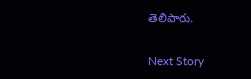తెలిపారు.

Next Story